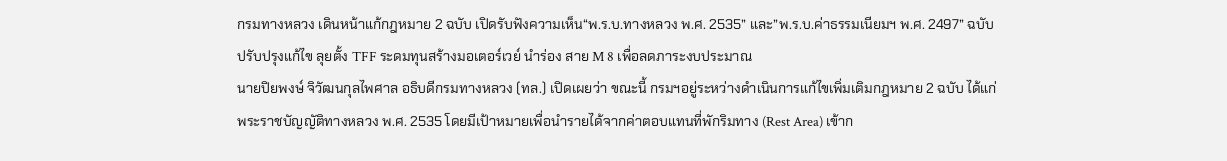กรมทางหลวง เดินหน้าแก้กฎหมาย 2 ฉบับ เปิดรับฟังความเห็น“พ.ร.บ.ทางหลวง พ.ศ. 2535” และ”พ.ร.บ.ค่าธรรมเนียมฯ พ.ศ. 2497” ฉบับปรับปรุงแก้ไข ลุยตั้ง TFF ระดมทุนสร้างมอเตอร์เวย์ นำร่อง สาย M 8 เพื่อลดภาระงบประมาณ
นายปิยพงษ์ จิวัฒนกุลไพศาล อธิบดีกรมทางหลวง (ทล.) เปิดเผยว่า ขณะนี้ กรมฯอยู่ระหว่างดำเนินการแก้ไขเพิ่มเติมกฎหมาย 2 ฉบับ ได้แก่ พระราชบัญญัติทางหลวง พ.ศ. 2535 โดยมีเป้าหมายเพื่อนำรายได้จากค่าตอบแทนที่พักริมทาง (Rest Area) เข้าก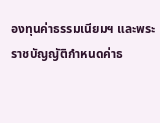องทุนค่าธรรมเนียมฯ และพระราชบัญญัติกำหนดค่าธ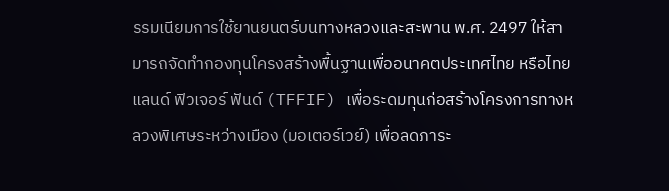รรมเนียมการใช้ยานยนตร์บนทางหลวงและสะพาน พ.ศ. 2497 ให้สามารถจัดทำกองทุนโครงสร้างพื้นฐานเพื่ออนาคตประเทศไทย หรือไทยแลนด์ ฟิวเจอร์ ฟันด์ (TFFIF) เพื่อระดมทุนก่อสร้างโครงการทางหลวงพิเศษระหว่างเมือง (มอเตอร์เวย์) เพื่อลดภาระ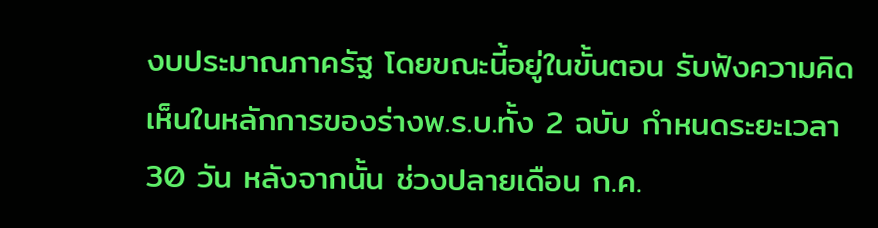งบประมาณภาครัฐ โดยขณะนี้อยู่ในขั้นตอน รับฟังความคิดเห็นในหลักการของร่างพ.ร.บ.ทั้ง 2 ฉบับ กำหนดระยะเวลา 30 วัน หลังจากนั้น ช่วงปลายเดือน ก.ค.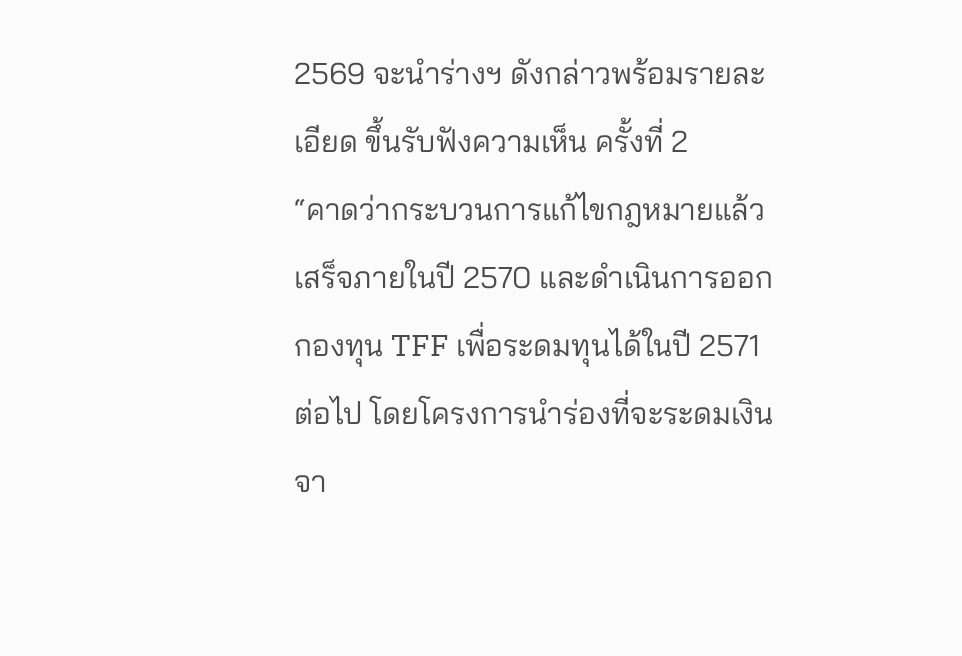2569 จะนำร่างฯ ดังกล่าวพร้อมรายละเอียด ขึ้นรับฟังความเห็น ครั้งที่ 2
“คาดว่ากระบวนการแก้ไขกฎหมายแล้วเสร็จภายในปี 2570 และดำเนินการออกกองทุน TFF เพื่อระดมทุนได้ในปี 2571 ต่อไป โดยโครงการนำร่องที่จะระดมเงินจา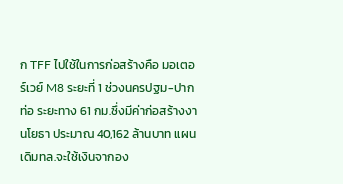ก TFF ไปใช้ในการก่อสร้างคือ มอเตอร์เวย์ M8 ระยะที่ 1 ช่วงนครปฐม-ปากท่อ ระยะทาง 61 กม.ซึ่งมีค่าก่อสร้างงานโยธา ประมาณ 40,162 ล้านบาท แผนเดิมทล.จะใช้เงินจากอง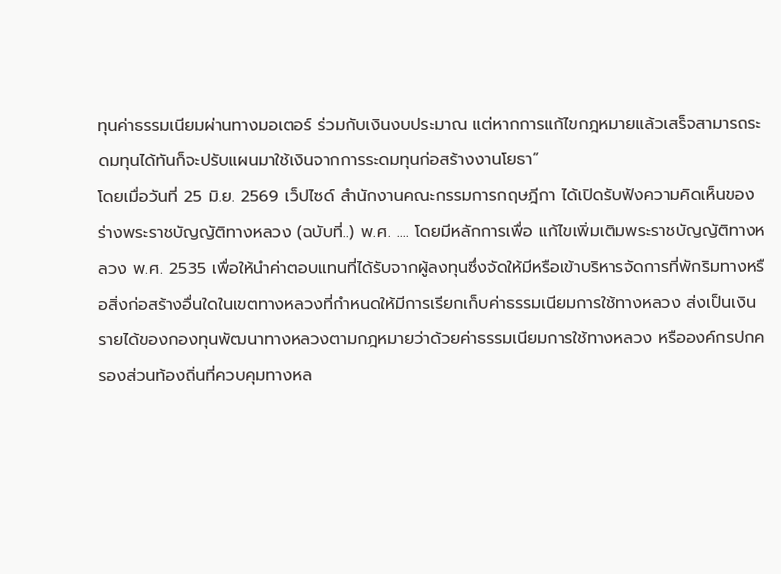ทุนค่าธรรมเนียมผ่านทางมอเตอร์ ร่วมกับเงินงบประมาณ แต่หากการแก้ไขกฎหมายแล้วเสร็จสามารถระดมทุนได้ทันก็จะปรับแผนมาใช้เงินจากการระดมทุนก่อสร้างงานโยธา”
โดยเมื่อวันที่ 25 มิ.ย. 2569 เว็ปไซด์ สำนักงานคณะกรรมการกฤษฎีกา ได้เปิดรับฟังความคิดเห็นของร่างพระราชบัญญัติทางหลวง (ฉบับที่..) พ.ศ. .... โดยมีหลักการเพื่อ แก้ไขเพิ่มเติมพระราชบัญญัติทางหลวง พ.ศ. 2535 เพื่อให้นำค่าตอบแทนที่ได้รับจากผู้ลงทุนซึ่งจัดให้มีหรือเข้าบริหารจัดการที่พักริมทางหรือสิ่งก่อสร้างอื่นใดในเขตทางหลวงที่กำหนดให้มีการเรียกเก็บค่าธรรมเนียมการใช้ทางหลวง ส่งเป็นเงินรายได้ของกองทุนพัฒนาทางหลวงตามกฎหมายว่าด้วยค่าธรรมเนียมการใช้ทางหลวง หรือองค์กรปกครองส่วนท้องถิ่นที่ควบคุมทางหล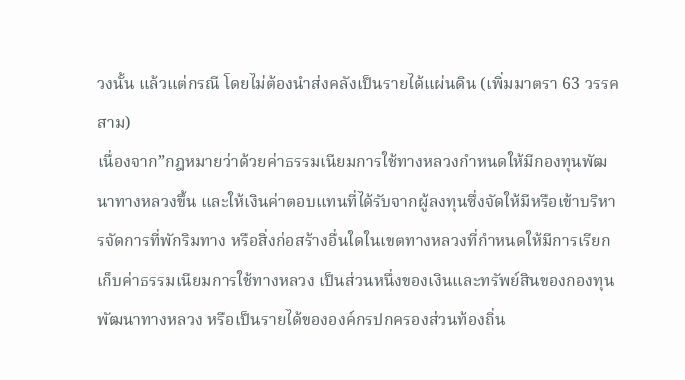วงนั้น แล้วแต่กรณี โดยไม่ต้องนำส่งคลังเป็นรายได้แผ่นดิน (เพิ่มมาตรา 63 วรรคสาม)
เนื่องจาก”กฎหมายว่าด้วยค่าธรรมเนียมการใช้ทางหลวงกำหนดให้มีกองทุนพัฒนาทางหลวงขึ้น และให้เงินค่าตอบแทนที่ได้รับจากผู้ลงทุนซึ่งจัดให้มีหรือเข้าบริหารจัดการที่พักริมทาง หรือสิ่งก่อสร้างอื่นใดในเขตทางหลวงที่กำหนดให้มีการเรียกเก็บค่าธรรมเนียมการใช้ทางหลวง เป็นส่วนหนึ่งของเงินและทรัพย์สินของกองทุนพัฒนาทางหลวง หรือเป็นรายได้ขององค์กรปกครองส่วนท้องถิ่น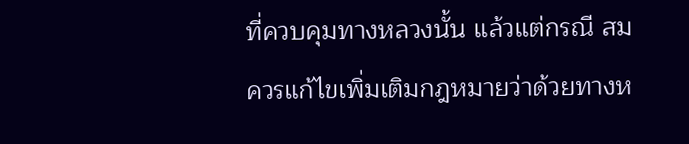ที่ควบคุมทางหลวงนั้น แล้วแต่กรณี สมควรแก้ไขเพิ่มเติมกฎหมายว่าด้วยทางห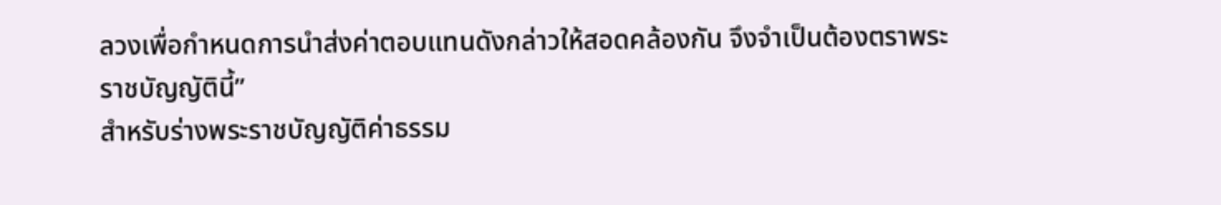ลวงเพื่อกำหนดการนำส่งค่าตอบแทนดังกล่าวให้สอดคล้องกัน จึงจำเป็นต้องตราพระราชบัญญัตินี้”
สำหรับร่างพระราชบัญญัติค่าธรรม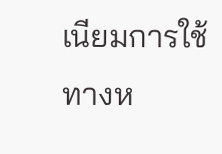เนียมการใช้ทางห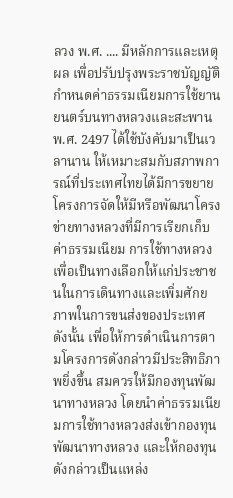ลวง พ.ศ. .... มีหลักการและเหตุผล เพื่อปรับปรุงพระราชบัญญัติกำหนดค่าธรรมเนียมการใช้ยานยนตร์บนทางหลวงและสะพาน พ.ศ. 2497 ได้ใช้บังคับมาเป็นเวลานาน ให้เหมาะสมกับสภาพการณ์ที่ประเทศไทยได้มีการขยายโครงการจัดให้มีหรือพัฒนาโครงข่ายทางหลวงที่มีการเรียกเก็บค่าธรรมเนียม การใช้ทางหลวง เพื่อเป็นทางเลือกให้แก่ประชาชนในการเดินทางและเพิ่มศักยภาพในการขนส่งของประเทศ
ดังนั้น เพื่อให้การดำเนินการตามโครงการดังกล่าวมีประสิทธิภาพยิ่งขึ้น สมควรให้มีกองทุนพัฒนาทางหลวง โดยนำค่าธรรมเนียมการใช้ทางหลวงส่งเข้ากองทุนพัฒนาทางหลวง และให้กองทุนดังกล่าวเป็นแหล่ง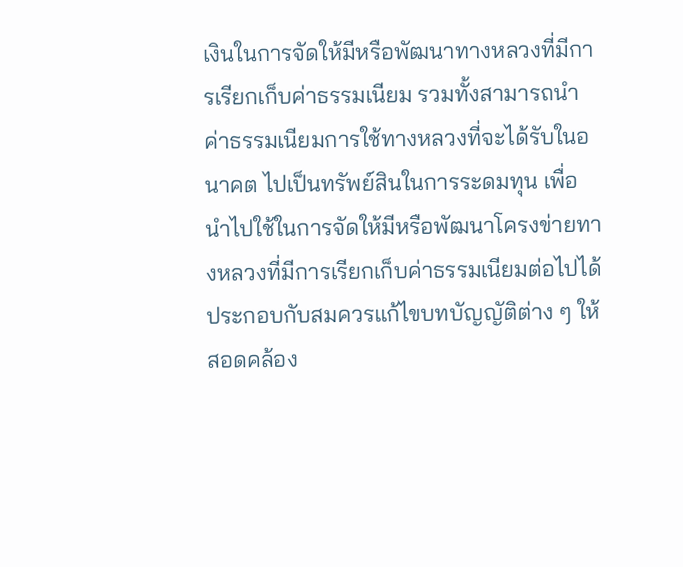เงินในการจัดให้มีหรือพัฒนาทางหลวงที่มีการเรียกเก็บค่าธรรมเนียม รวมทั้งสามารถนำค่าธรรมเนียมการใช้ทางหลวงที่จะได้รับในอนาคต ไปเป็นทรัพย์สินในการระดมทุน เพื่อนำไปใช้ในการจัดให้มีหรือพัฒนาโครงข่ายทางหลวงที่มีการเรียกเก็บค่าธรรมเนียมต่อไปได้ ประกอบกับสมควรแก้ไขบทบัญญัติต่าง ๆ ให้สอดคล้อง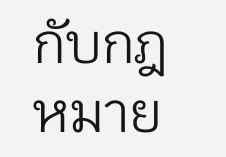กับกฎหมาย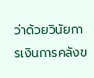ว่าด้วยวินัยการเงินการคลังข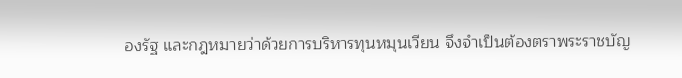องรัฐ และกฎหมายว่าด้วยการบริหารทุนหมุนเวียน จึงจำเป็นต้องตราพระราชบัญ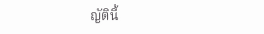ญัตินี้